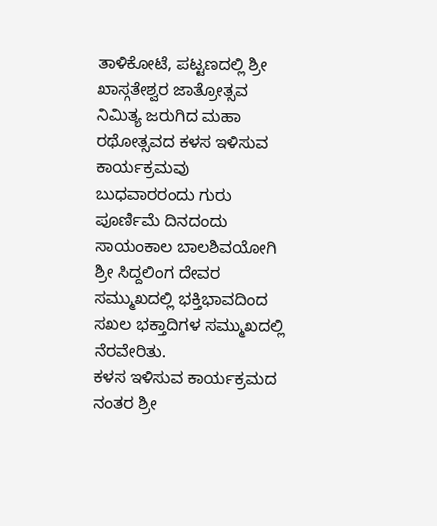ತಾಳಿಕೋಟೆ, ಪಟ್ಟಣದಲ್ಲಿ ಶ್ರೀ ಖಾಸ್ಗತೇಶ್ವರ ಜಾತ್ರೋತ್ಸವ ನಿಮಿತ್ಯ ಜರುಗಿದ ಮಹಾ ರಥೋತ್ಸವದ ಕಳಸ ಇಳಿಸುವ ಕಾರ್ಯಕ್ರಮವು ಬುಧವಾರರಂದು ಗುರು ಪೂರ್ಣಿಮೆ ದಿನದಂದು ಸಾಯಂಕಾಲ ಬಾಲಶಿವಯೋಗಿ ಶ್ರೀ ಸಿದ್ದಲಿಂಗ ದೇವರ ಸಮ್ಮುಖದಲ್ಲಿ ಭಕ್ತಿಭಾವದಿಂದ ಸಖಲ ಭಕ್ತಾದಿಗಳ ಸಮ್ಮುಖದಲ್ಲಿ ನೆರವೇರಿತು.
ಕಳಸ ಇಳಿಸುವ ಕಾರ್ಯಕ್ರಮದ ನಂತರ ಶ್ರೀ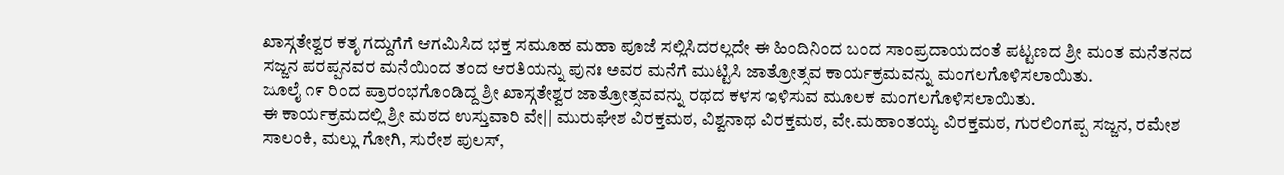ಖಾಸ್ಗತೇಶ್ವರ ಕತೃ ಗದ್ದುಗೆಗೆ ಆಗಮಿಸಿದ ಭಕ್ತ ಸಮೂಹ ಮಹಾ ಪೂಜೆ ಸಲ್ಲಿಸಿದರಲ್ಲದೇ ಈ ಹಿಂದಿನಿಂದ ಬಂದ ಸಾಂಪ್ರದಾಯದಂತೆ ಪಟ್ಟಣದ ಶ್ರೀ ಮಂತ ಮನೆತನದ ಸಜ್ಜನ ಪರಪ್ಪನವರ ಮನೆಯಿಂದ ತಂದ ಆರತಿಯನ್ನು ಪುನಃ ಅವರ ಮನೆಗೆ ಮುಟ್ಟಿಸಿ ಜಾತ್ರೋತ್ಸವ ಕಾರ್ಯಕ್ರಮವನ್ನು ಮಂಗಲಗೊಳಿಸಲಾಯಿತು.
ಜೂಲೈ ೧೯ ರಿಂದ ಪ್ರಾರಂಭಗೊಂಡಿದ್ದ ಶ್ರೀ ಖಾಸ್ಗತೇಶ್ವರ ಜಾತ್ರೋತ್ಸವವನ್ನು ರಥದ ಕಳಸ ಇಳಿಸುವ ಮೂಲಕ ಮಂಗಲಗೊಳಿಸಲಾಯಿತು.
ಈ ಕಾರ್ಯಕ್ರಮದಲ್ಲಿ ಶ್ರೀ ಮಠದ ಉಸ್ತುವಾರಿ ವೇ|| ಮುರುಘೇಶ ವಿರಕ್ತಮಠ, ವಿಶ್ವನಾಥ ವಿರಕ್ತಮಠ, ವೇ.ಮಹಾಂತಯ್ಯ ವಿರಕ್ತಮಠ, ಗುರಲಿಂಗಪ್ಪ ಸಜ್ಜನ, ರಮೇಶ ಸಾಲಂಕಿ, ಮಲ್ಲು ಗೋಗಿ, ಸುರೇಶ ಪುಲಸ್,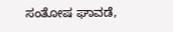ಸಂತೋಷ ಘಾವಡೆ,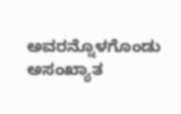ಅವರನ್ನೊಳಗೊಂಡು ಅಸಂಖ್ಯಾತ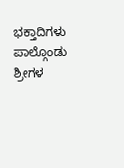ಭಕ್ತಾದಿಗಳು ಪಾಲ್ಗೊಂಡು ಶ್ರೀಗಳ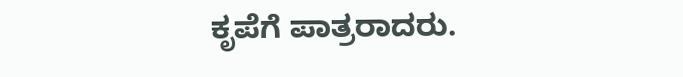ಕೃಪೆಗೆ ಪಾತ್ರರಾದರು.